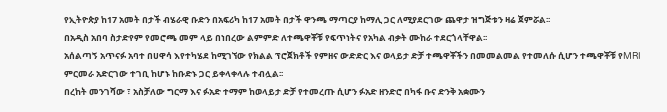የኢትዮጵያ ከ17 አመት በታች ብሄራዊ ቡድን በአፍሪካ ከ17 አመት በታች ዋንጫ ማጣርያ ከማሊ ጋር ለሚያደርገው ጨዋታ ዝግጅቱን ዛሬ ጀምሯል፡፡
በአዲስ አበባ ስታድየም የመሮጫ መም ላይ በነበረው ልምምድ ለተጫዋቾቹ የፍጥነትና የአካል ብቃት ሙከራ ተደርጎላቸዋል፡፡
አሰልጣኝ አጥናፉ አባተ በሀዋሳ እየተካሄደ ከሚገኘው የክልል ፕሮጀክቶች የምዘና ውድድር እና ወላይታ ድቻ ተጫዋቾችን በመመልመል የተመለሱ ሲሆን ተጫዋቾቹ የMRI ምርመራ አድርገው ተገቢ ከሆኑ ከቡድኑ ጋር ይቀላቀላሉ ተብሏል፡፡
በረከት መንገሻው ፣ አስቻለው ግርማ እና ፉአድ ተማም ከወላይታ ድቻ የተመረጡ ሲሆን ፉአድ ዘንድሮ በካፋ ቡና ድንቅ አቋሙን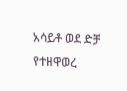አሳይቶ ወደ ድቻ የተዘዋወረ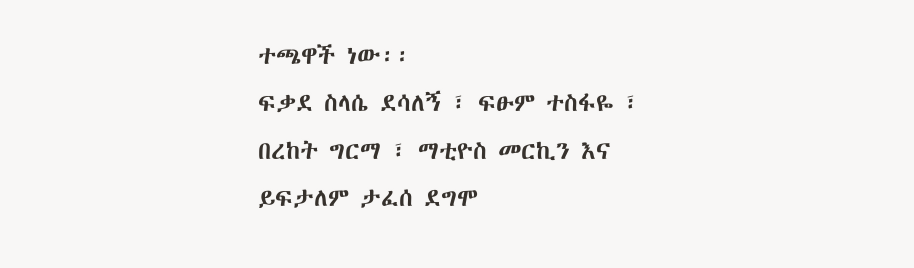ተጫዋች ነው፡፡
ፍቃደ ስላሴ ደሳለኝ ፣ ፍፁም ተስፋዬ ፣ በረከት ግርማ ፣ ማቲዮስ መርኪን እና ይፍታለም ታፈሰ ደግሞ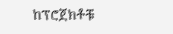ከፕሮጀክቶቹ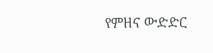የምዘና ውድድር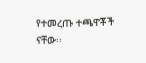የተመረጡ ተጫዋቾች ናቸው፡፡